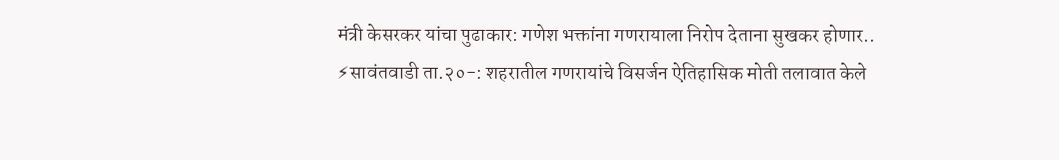मंत्री केसरकर यांचा पुढाकार: गणेश भक्तांना गणरायाला निरोप देताना सुखकर होणार..
⚡सावंतवाडी ता.२०-: शहरातील गणरायांचे विसर्जन ऐतिहासिक मोती तलावात केले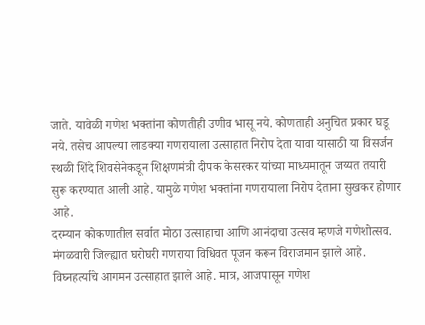जाते. यावेळी गणेश भक्तांना कोणतीही उणीव भासू नये. कोणताही अनुचित प्रकार घडू नये. तसेच आपल्या लाडक्या गणरायाला उत्साहात निरोप देता यावा यासाठी या विसर्जन स्थळी शिंदे शिवसेनेकडून शिक्षणमंत्री दीपक केसरकर यांच्या माध्यमातून जय्यत तयारी सुरू करण्यात आली आहे. यामुळे गणेश भक्तांना गणरायाला निरोप देताना सुखकर होणार आहे.
दरम्यान कोकणातील सर्वात मोठा उत्साहाचा आणि आनंदाचा उत्सव म्हणजे गणेशोत्सव. मंगळवारी जिल्ह्यात घरोघरी गणराया विधिवत पूजन करून विराजमान झाले आहे. विघ्नहर्त्याचे आगमन उत्साहात झाले आहे. मात्र, आजपासून गणेश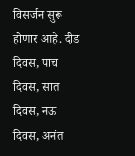विसर्जन सुरू होणार आहे. दीड दिवस, पाच दिवस, सात दिवस, नऊ दिवस, अनंत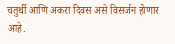चतुर्थी आणि अकरा दिवस असे विसर्जन होणार आहे.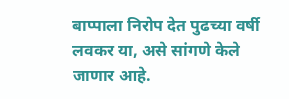बाप्पाला निरोप देत पुढच्या वर्षी लवकर या, असे सांगणे केले जाणार आहे.